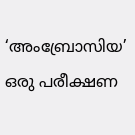‘അംബ്രോസിയ’ ഒരു പരീക്ഷണ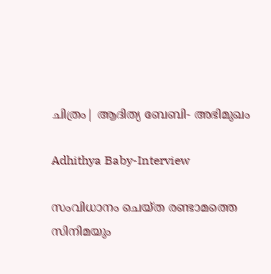ചിത്രം| ആദിത്യ ബേബി- അഭിമുഖം

Adhithya Baby-Interview

സംവിധാനം ചെയ്ത രണ്ടാമത്തെ സിനിമയും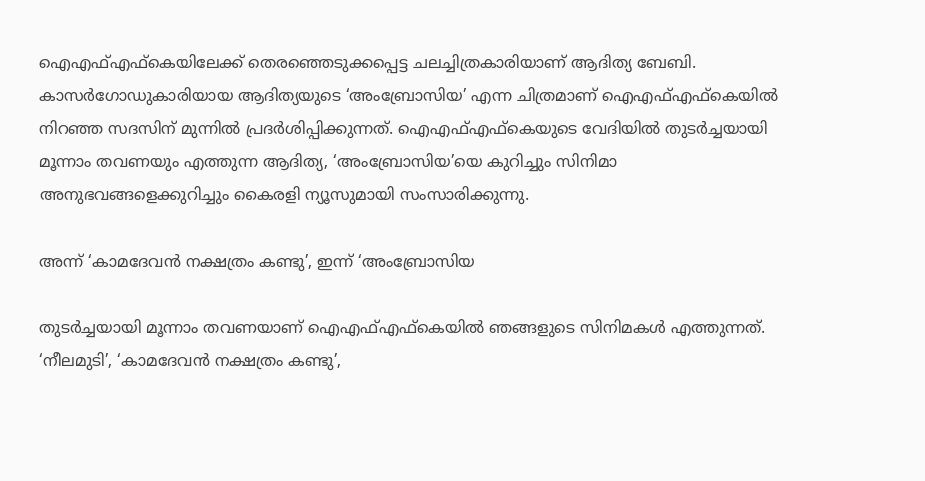ഐഎഫ്എഫ്കെയിലേക്ക് തെരഞ്ഞെടുക്കപ്പെട്ട ചലച്ചിത്രകാരിയാണ് ആദിത്യ ബേബി. കാസർഗോഡുകാരിയായ ആദിത്യയുടെ ‘അംബ്രോസിയ’ എന്ന ചിത്രമാണ് ഐഎഫ്എഫ്കെയിൽ നിറഞ്ഞ സദസിന് മുന്നിൽ പ്രദർശിപ്പിക്കുന്നത്. ഐഎഫ്എഫ്കെയുടെ വേദിയിൽ തുടർച്ചയായി മൂന്നാം തവണയും എത്തുന്ന ആദിത്യ, ‘അംബ്രോസിയ’യെ കുറിച്ചും സിനിമാ അനുഭവങ്ങളെക്കുറിച്ചും കൈരളി ന്യൂസുമായി സംസാരിക്കുന്നു.

അന്ന് ‘കാമദേവൻ നക്ഷത്രം കണ്ടു’, ഇന്ന് ‘അംബ്രോസിയ

തുടർച്ചയായി മൂന്നാം തവണയാണ് ഐഎഫ്എഫ്കെയിൽ ഞങ്ങളുടെ സിനിമകൾ എത്തുന്നത്. ‘നീലമുടി’, ‘കാമദേവൻ നക്ഷത്രം കണ്ടു’,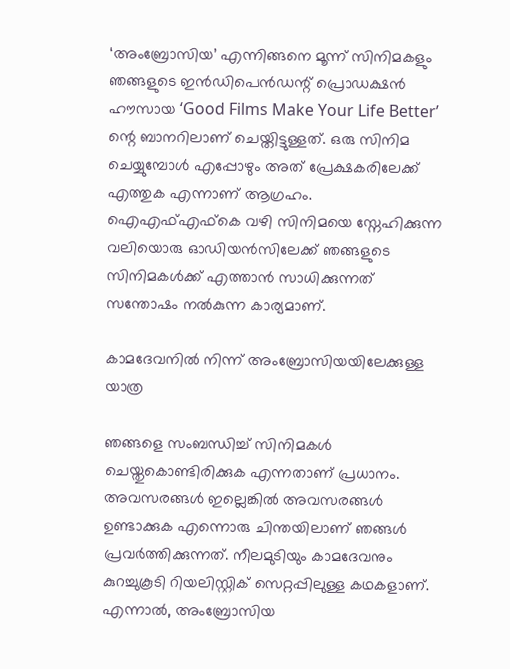‘അംബ്രോസിയ’ എന്നിങ്ങനെ മൂന്ന് സിനിമകളും ഞങ്ങളുടെ ഇൻഡിപെൻഡന്റ് പ്രൊഡക്ഷൻ ഹൗസായ ‘Good Films Make Your Life Better’ ന്റെ ബാനറിലാണ് ചെയ്തിട്ടുള്ളത്. ഒരു സിനിമ ചെയ്യുമ്പോൾ എപ്പോഴും അത് പ്രേക്ഷകരിലേക്ക് എത്തുക എന്നാണ് ആഗ്രഹം. ഐഎഫ്എഫ്കെ വഴി സിനിമയെ സ്നേഹിക്കുന്ന വലിയൊരു ഓഡിയൻസിലേക്ക് ഞങ്ങളുടെ സിനിമകൾക്ക് എത്താൻ സാധിക്കുന്നത് സന്തോഷം നൽകുന്ന കാര്യമാണ്.

കാമദേവനിൽ നിന്ന് അംബ്രോസിയയിലേക്കുള്ള യാത്ര

ഞങ്ങളെ സംബന്ധിച്ച് സിനിമകൾ ചെയ്തുകൊണ്ടിരിക്കുക എന്നതാണ് പ്രധാനം. അവസരങ്ങൾ ഇല്ലെങ്കിൽ അവസരങ്ങൾ ഉണ്ടാക്കുക എന്നൊരു ചിന്തയിലാണ് ഞങ്ങൾ പ്രവർത്തിക്കുന്നത്. നീലമുടിയും കാമദേവനും കുറച്ചുകൂടി റിയലിസ്റ്റിക് സെറ്റപ്പിലുള്ള കഥകളാണ്. എന്നാൽ, അംബ്രോസിയ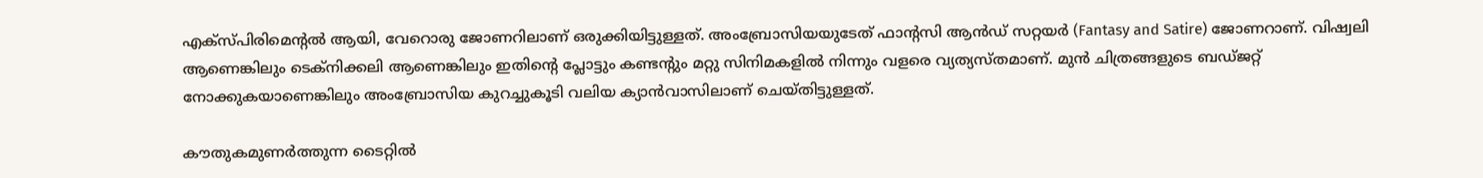എക്സ്പിരിമെന്റൽ ആയി, വേറൊരു ജോണറിലാണ് ഒരുക്കിയിട്ടുള്ളത്. അംബ്രോസിയയുടേത് ഫാന്റസി ആൻഡ് സറ്റയർ (Fantasy and Satire) ജോണറാണ്. വിഷ്വലി ആണെങ്കിലും ടെക്നിക്കലി ആണെങ്കിലും ഇതിന്റെ പ്ലോട്ടും കണ്ടന്റും മറ്റു സിനിമകളിൽ നിന്നും വളരെ വ്യത്യസ്തമാണ്. മുൻ ചിത്രങ്ങളുടെ ബഡ്ജറ്റ് നോക്കുകയാണെങ്കിലും അംബ്രോസിയ കുറച്ചുകൂടി വലിയ ക്യാൻവാസിലാണ് ചെയ്തിട്ടുള്ളത്.

കൗതുകമുണർത്തുന്ന ടൈറ്റിൽ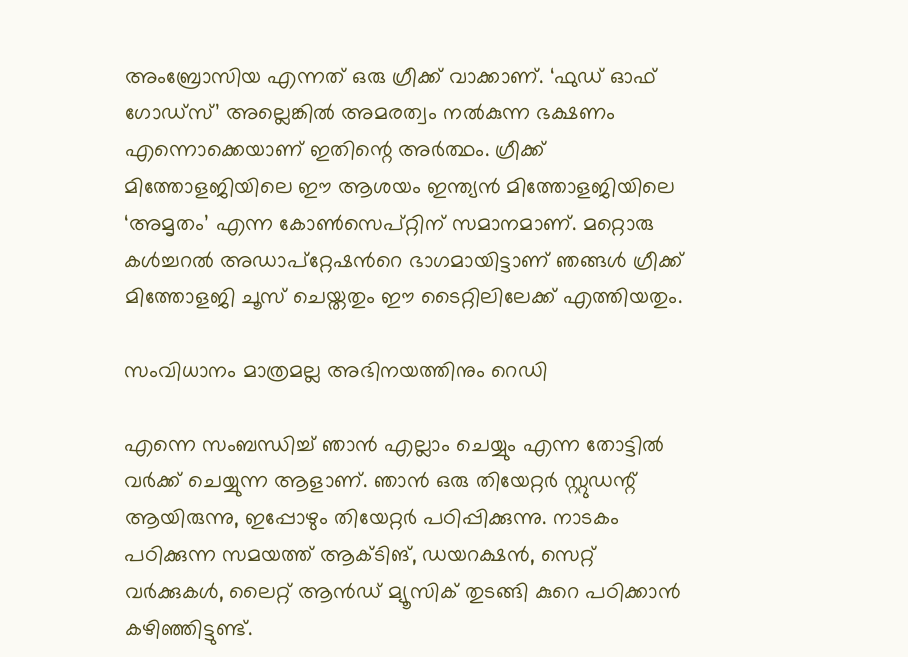അംബ്രോസിയ എന്നത് ഒരു ഗ്രീക്ക് വാക്കാണ്. ‘ഫുഡ് ഓഫ് ഗോഡ്സ്’ അല്ലെങ്കിൽ അമരത്വം നൽകുന്ന ഭക്ഷണം എന്നൊക്കെയാണ് ഇതിന്റെ അർത്ഥം. ഗ്രീക്ക് മിത്തോളജിയിലെ ഈ ആശയം ഇന്ത്യൻ മിത്തോളജിയിലെ ‘അമൃതം’ എന്ന കോൺസെപ്റ്റിന് സമാനമാണ്. മറ്റൊരു കൾച്ചറൽ അഡാപ്റ്റേഷൻറെ ഭാഗമായിട്ടാണ് ഞങ്ങൾ ഗ്രീക്ക് മിത്തോളജി ചൂസ് ചെയ്തതും ഈ ടൈറ്റിലിലേക്ക് എത്തിയതും.

സംവിധാനം മാത്രമല്ല അഭിനയത്തിനും റെഡി

എന്നെ സംബന്ധിച്ച് ഞാൻ എല്ലാം ചെയ്യും എന്ന തോട്ടിൽ വർക്ക് ചെയ്യുന്ന ആളാണ്. ഞാൻ ഒരു തിയേറ്റർ സ്റ്റുഡന്റ് ആയിരുന്നു, ഇപ്പോഴും തിയേറ്റർ പഠിപ്പിക്കുന്നു. നാടകം പഠിക്കുന്ന സമയത്ത് ആക്ടിങ്, ഡയറക്ഷൻ, സെറ്റ് വർക്കുകൾ, ലൈറ്റ് ആൻഡ് മ്യൂസിക് തുടങ്ങി കുറെ പഠിക്കാൻ കഴിഞ്ഞിട്ടുണ്ട്.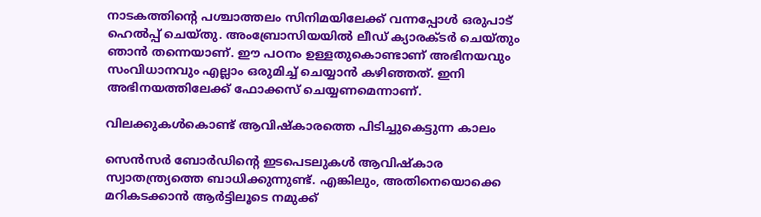നാടകത്തിന്റെ പശ്ചാത്തലം സിനിമയിലേക്ക് വന്നപ്പോൾ ഒരുപാട് ഹെൽപ്പ് ചെയ്തു. അംബ്രോസിയയിൽ ലീഡ് ക്യാരക്ടർ ചെയ്തും ഞാൻ തന്നെയാണ്. ഈ പഠനം ഉള്ളതുകൊണ്ടാണ് അഭിനയവും സംവിധാനവും എല്ലാം ഒരുമിച്ച് ചെയ്യാൻ കഴിഞ്ഞത്. ഇനി അഭിനയത്തിലേക്ക് ഫോക്കസ് ചെയ്യണമെന്നാണ്.

വിലക്കുകൾകൊണ്ട് ആവിഷ്കാരത്തെ പിടിച്ചുകെട്ടുന്ന കാലം

സെൻസർ ബോർഡിന്റെ ഇടപെടലുകൾ ആവിഷ്കാര സ്വാതന്ത്ര്യത്തെ ബാധിക്കുന്നുണ്ട്. എങ്കിലും, അതിനെയൊക്കെ മറികടക്കാൻ ആർട്ടിലൂടെ നമുക്ക്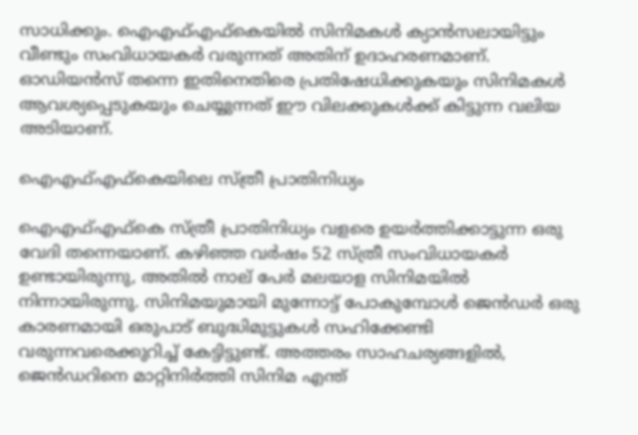സാധിക്കും. ഐഎഫ്എഫ്കെയിൽ സിനിമകൾ ക്യാൻസലായിട്ടും വീണ്ടും സംവിധായകർ വരുന്നത് അതിന് ഉദാഹരണമാണ്. ഓഡിയൻസ് തന്നെ ഇതിനെതിരെ പ്രതിഷേധിക്കുകയും സിനിമകൾ ആവശ്യപ്പെടുകയും ചെയ്യുന്നത് ഈ വിലക്കുകൾക്ക് കിട്ടുന്ന വലിയ അടിയാണ്.

ഐഎഫ്എഫ്കെയിലെ സ്ത്രീ പ്രാതിനിധ്യം

ഐഎഫ്എഫ്കെ സ്ത്രീ പ്രാതിനിധ്യം വളരെ ഉയർത്തിക്കാട്ടുന്ന ഒരു വേദി തന്നെയാണ്. കഴിഞ്ഞ വർഷം 52 സ്ത്രീ സംവിധായകർ ഉണ്ടായിരുന്നു, അതിൽ നാല് പേർ മലയാള സിനിമയിൽ നിന്നായിരുന്നു. സിനിമയുമായി മുന്നോട്ട് പോകുമ്പോൾ ജെൻഡർ ഒരു കാരണമായി ഒരുപാട് ബുദ്ധിമുട്ടുകൾ സഹിക്കേണ്ടി വരുന്നവരെക്കുറിച്ച് കേട്ടിട്ടുണ്ട്. അത്തരം സാഹചര്യങ്ങളിൽ, ജെൻഡറിനെ മാറ്റിനിർത്തി സിനിമ എന്ത്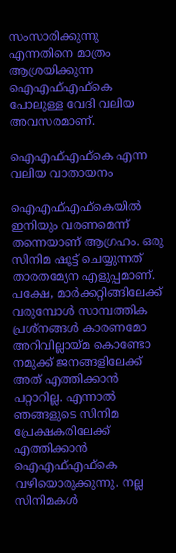സംസാരിക്കുന്നു എന്നതിനെ മാത്രം ആശ്രയിക്കുന്ന ഐഎഫ്എഫ്കെ പോലുള്ള ‍വേദി വലിയ അവസരമാണ്.

ഐഎഫ്എഫ്കെ എന്ന വലിയ വാതായനം

ഐഎഫ്എഫ്കെയിൽ ഇനിയും വരണമെന്ന് തന്നെയാണ് ആഗ്രഹം. ഒരു സിനിമ ഷൂട്ട് ചെയ്യുന്നത് താരതമ്യേന എളുപ്പമാണ്. പക്ഷേ, മാർക്കറ്റിങ്ങിലേക്ക് വരുമ്പോൾ സാമ്പത്തിക പ്രശ്നങ്ങൾ കാരണമോ അറിവില്ലായ്മ കൊണ്ടോ നമുക്ക് ജനങ്ങളിലേക്ക് അത് എത്തിക്കാൻ പറ്റാറില്ല. എന്നാൽ ഞങ്ങളുടെ സിനിമ പ്രേക്ഷകരിലേക്ക് എത്തിക്കാൻ ഐഎഫ്എഫ്കെ വഴിയൊരുക്കുന്നു. നല്ല സിനിമകൾ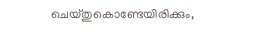ചെയ്തുകൊണ്ടേയിരിക്കും,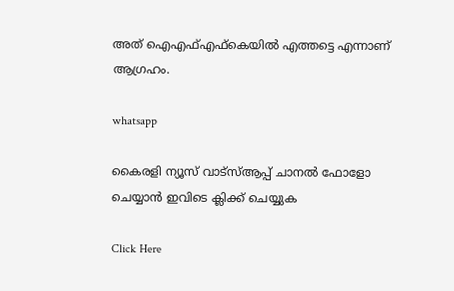അത് ഐഎഫ്എഫ്കെയിൽ എത്തട്ടെ എന്നാണ് ആഗ്രഹം.

whatsapp

കൈരളി ന്യൂസ് വാട്‌സ്ആപ്പ് ചാനല്‍ ഫോളോ ചെയ്യാന്‍ ഇവിടെ ക്ലിക്ക് ചെയ്യുക

Click Here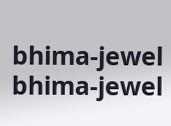bhima-jewel
bhima-jewel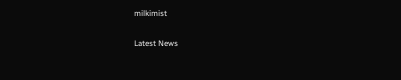milkimist

Latest News